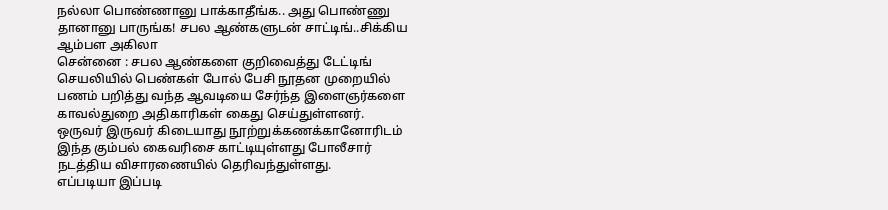நல்லா பொண்ணானு பாக்காதீங்க.. அது பொண்ணு தானானு பாருங்க! சபல ஆண்களுடன் சாட்டிங்..சிக்கிய ஆம்பள அகிலா
சென்னை : சபல ஆண்களை குறிவைத்து டேட்டிங் செயலியில் பெண்கள் போல் பேசி நூதன முறையில் பணம் பறித்து வந்த ஆவடியை சேர்ந்த இளைஞர்களை காவல்துறை அதிகாரிகள் கைது செய்துள்ளனர். ஒருவர் இருவர் கிடையாது நூற்றுக்கணக்கானோரிடம் இந்த கும்பல் கைவரிசை காட்டியுள்ளது போலீசார் நடத்திய விசாரணையில் தெரிவந்துள்ளது.
எப்படியா இப்படி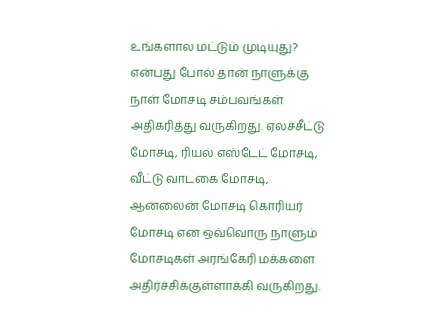உங்களால மட்டும் முடியுது? என்பது போல் தான் நாளுக்கு நாள் மோசடி சம்பவங்கள் அதிகரித்து வருகிறது. ஏலச்சீட்டு மோசடி, ரியல் எஸ்டேட் மோசடி, வீட்டு வாடகை மோசடி, ஆன்லைன் மோசடி கொரியர் மோசடி என ஒவ்வொரு நாளும் மோசடிகள் அரங்கேரி மக்களை அதிர்ச்சிக்குள்ளாக்கி வருகிறது.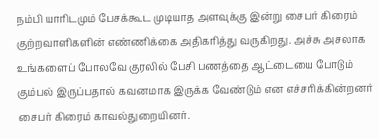நம்பி யாரிடமும் பேசக்கூட முடியாத அளவுக்கு இன்று சைபர் கிரைம் குற்றவாளிகளின் எண்ணிக்கை அதிகரித்து வருகிறது. அச்சு அசலாக உங்களைப் போலவே குரலில் பேசி பணத்தை ஆட்டையை போடும் கும்பல் இருப்பதால் கவனமாக இருக்க வேண்டும் என எச்சரிக்கின்றனர் சைபர் கிரைம் காவல்துறையினர்.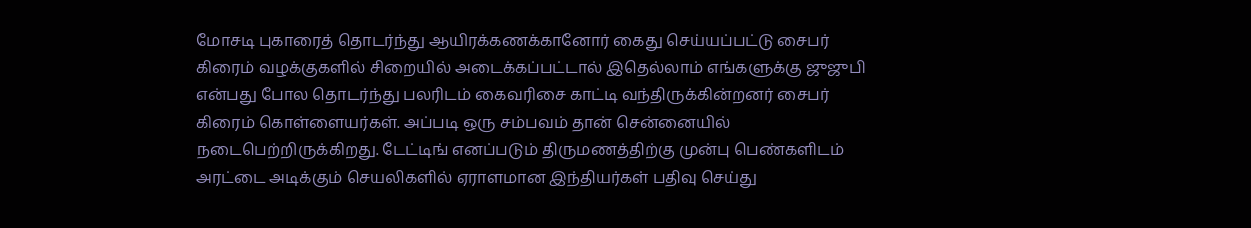மோசடி புகாரைத் தொடர்ந்து ஆயிரக்கணக்கானோர் கைது செய்யப்பட்டு சைபர் கிரைம் வழக்குகளில் சிறையில் அடைக்கப்பட்டால் இதெல்லாம் எங்களுக்கு ஜுஜுபி என்பது போல தொடர்ந்து பலரிடம் கைவரிசை காட்டி வந்திருக்கின்றனர் சைபர் கிரைம் கொள்ளையர்கள். அப்படி ஒரு சம்பவம் தான் சென்னையில் நடைபெற்றிருக்கிறது. டேட்டிங் எனப்படும் திருமணத்திற்கு முன்பு பெண்களிடம் அரட்டை அடிக்கும் செயலிகளில் ஏராளமான இந்தியர்கள் பதிவு செய்து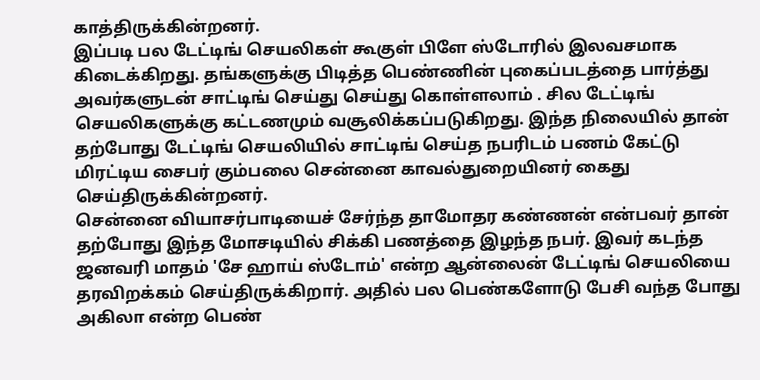காத்திருக்கின்றனர்.
இப்படி பல டேட்டிங் செயலிகள் கூகுள் பிளே ஸ்டோரில் இலவசமாக கிடைக்கிறது. தங்களுக்கு பிடித்த பெண்ணின் புகைப்படத்தை பார்த்து அவர்களுடன் சாட்டிங் செய்து செய்து கொள்ளலாம் . சில டேட்டிங் செயலிகளுக்கு கட்டணமும் வசூலிக்கப்படுகிறது. இந்த நிலையில் தான் தற்போது டேட்டிங் செயலியில் சாட்டிங் செய்த நபரிடம் பணம் கேட்டு மிரட்டிய சைபர் கும்பலை சென்னை காவல்துறையினர் கைது செய்திருக்கின்றனர்.
சென்னை வியாசர்பாடியைச் சேர்ந்த தாமோதர கண்ணன் என்பவர் தான் தற்போது இந்த மோசடியில் சிக்கி பணத்தை இழந்த நபர். இவர் கடந்த ஜனவரி மாதம் 'சே ஹாய் ஸ்டோம்' என்ற ஆன்லைன் டேட்டிங் செயலியை தரவிறக்கம் செய்திருக்கிறார். அதில் பல பெண்களோடு பேசி வந்த போது அகிலா என்ற பெண்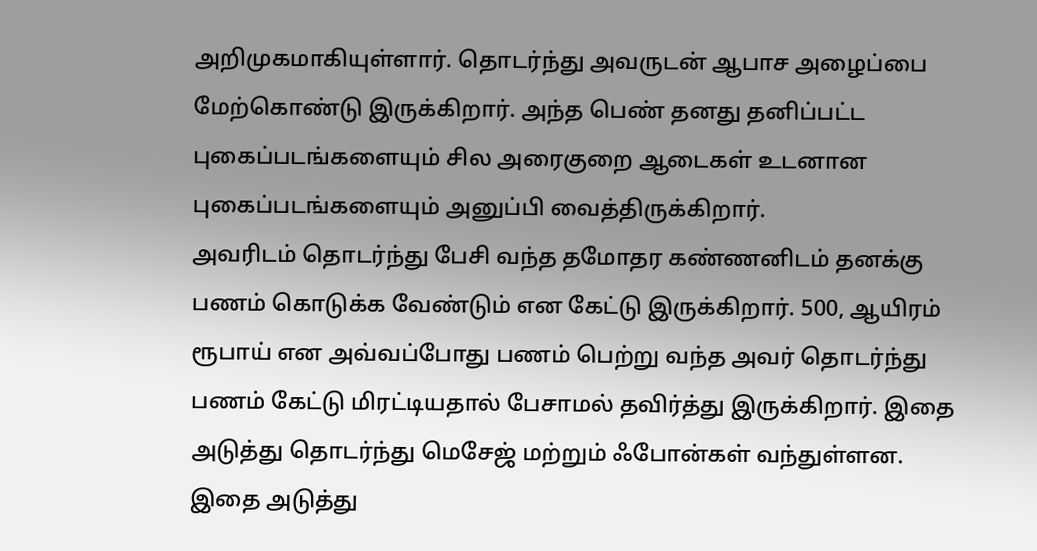அறிமுகமாகியுள்ளார். தொடர்ந்து அவருடன் ஆபாச அழைப்பை மேற்கொண்டு இருக்கிறார். அந்த பெண் தனது தனிப்பட்ட புகைப்படங்களையும் சில அரைகுறை ஆடைகள் உடனான புகைப்படங்களையும் அனுப்பி வைத்திருக்கிறார்.
அவரிடம் தொடர்ந்து பேசி வந்த தமோதர கண்ணனிடம் தனக்கு பணம் கொடுக்க வேண்டும் என கேட்டு இருக்கிறார். 500, ஆயிரம் ரூபாய் என அவ்வப்போது பணம் பெற்று வந்த அவர் தொடர்ந்து பணம் கேட்டு மிரட்டியதால் பேசாமல் தவிர்த்து இருக்கிறார். இதை அடுத்து தொடர்ந்து மெசேஜ் மற்றும் ஃபோன்கள் வந்துள்ளன. இதை அடுத்து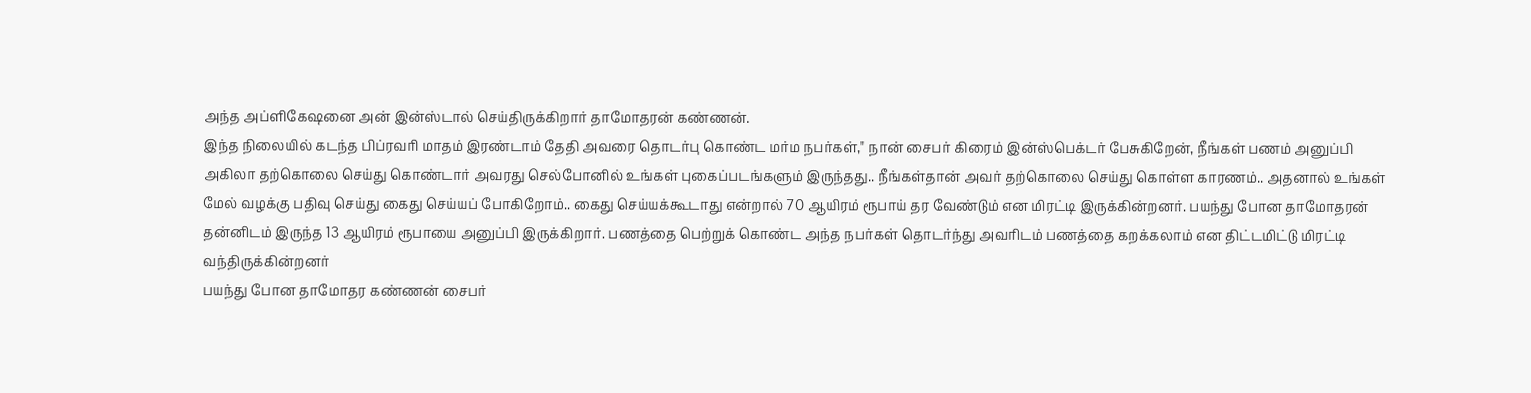அந்த அப்ளிகேஷனை அன் இன்ஸ்டால் செய்திருக்கிறார் தாமோதரன் கண்ணன்.
இந்த நிலையில் கடந்த பிப்ரவரி மாதம் இரண்டாம் தேதி அவரை தொடர்பு கொண்ட மர்ம நபர்கள்," நான் சைபர் கிரைம் இன்ஸ்பெக்டர் பேசுகிறேன், நீங்கள் பணம் அனுப்பி அகிலா தற்கொலை செய்து கொண்டார் அவரது செல்போனில் உங்கள் புகைப்படங்களும் இருந்தது.. நீங்கள்தான் அவர் தற்கொலை செய்து கொள்ள காரணம்.. அதனால் உங்கள் மேல் வழக்கு பதிவு செய்து கைது செய்யப் போகிறோம்.. கைது செய்யக்கூடாது என்றால் 70 ஆயிரம் ரூபாய் தர வேண்டும் என மிரட்டி இருக்கின்றனர். பயந்து போன தாமோதரன் தன்னிடம் இருந்த 13 ஆயிரம் ரூபாயை அனுப்பி இருக்கிறார். பணத்தை பெற்றுக் கொண்ட அந்த நபர்கள் தொடர்ந்து அவரிடம் பணத்தை கறக்கலாம் என திட்டமிட்டு மிரட்டி வந்திருக்கின்றனர்
பயந்து போன தாமோதர கண்ணன் சைபர்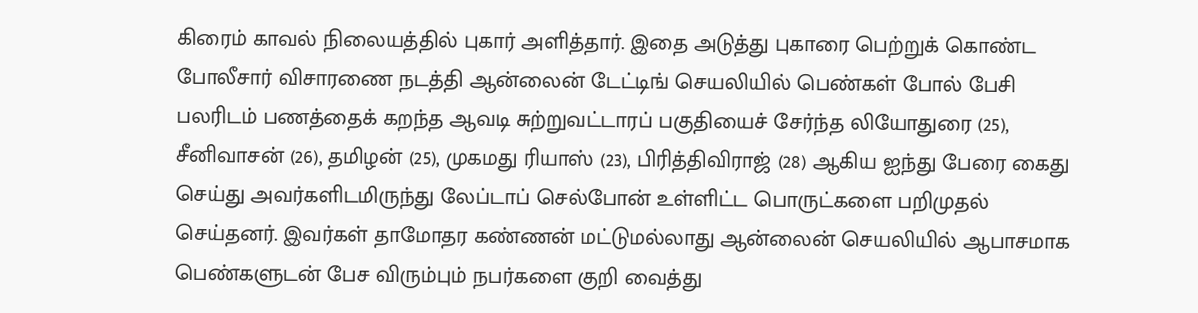கிரைம் காவல் நிலையத்தில் புகார் அளித்தார். இதை அடுத்து புகாரை பெற்றுக் கொண்ட போலீசார் விசாரணை நடத்தி ஆன்லைன் டேட்டிங் செயலியில் பெண்கள் போல் பேசி பலரிடம் பணத்தைக் கறந்த ஆவடி சுற்றுவட்டாரப் பகுதியைச் சேர்ந்த லியோதுரை (25), சீனிவாசன் (26), தமிழன் (25), முகமது ரியாஸ் (23), பிரித்திவிராஜ் (28) ஆகிய ஐந்து பேரை கைது செய்து அவர்களிடமிருந்து லேப்டாப் செல்போன் உள்ளிட்ட பொருட்களை பறிமுதல் செய்தனர். இவர்கள் தாமோதர கண்ணன் மட்டுமல்லாது ஆன்லைன் செயலியில் ஆபாசமாக பெண்களுடன் பேச விரும்பும் நபர்களை குறி வைத்து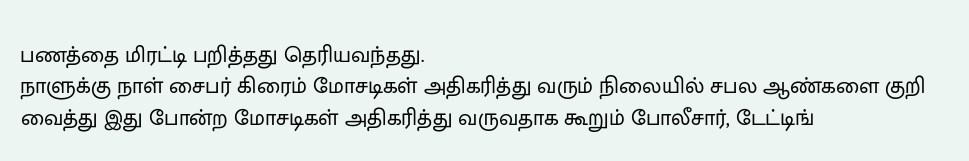பணத்தை மிரட்டி பறித்தது தெரியவந்தது.
நாளுக்கு நாள் சைபர் கிரைம் மோசடிகள் அதிகரித்து வரும் நிலையில் சபல ஆண்களை குறி வைத்து இது போன்ற மோசடிகள் அதிகரித்து வருவதாக கூறும் போலீசார், டேட்டிங்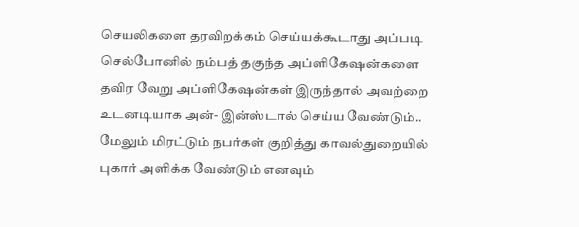செயலிகளை தரவிறக்கம் செய்யக்கூடாது அப்படி செல்போனில் நம்பத் தகுந்த அப்ளிகேஷன்களை தவிர வேறு அப்ளிகேஷன்கள் இருந்தால் அவற்றை உடனடியாக அன்- இன்ஸ்டால் செய்ய வேண்டும்.. மேலும் மிரட்டும் நபர்கள் குறித்து காவல்துறையில் புகார் அளிக்க வேண்டும் எனவும்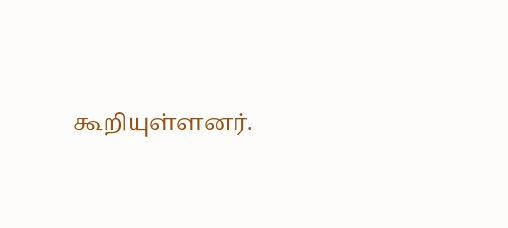கூறியுள்ளனர்.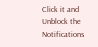Click it and Unblock the Notifications